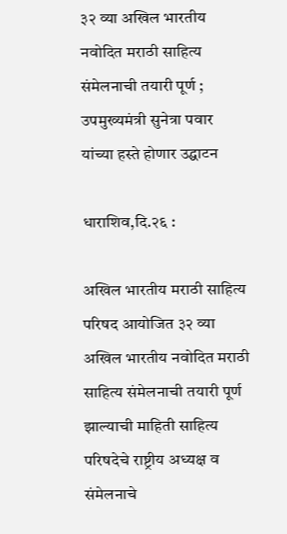३२ व्या अखिल भारतीय नवोदित मराठी साहित्य संमेलनाची तयारी पूर्ण ; उपमुख्यमंत्री सुनेत्रा पवार यांच्या हस्ते होणार उद्घाटन

धाराशिव,दि.२६ :

अखिल भारतीय मराठी साहित्य परिषद आयोजित ३२ व्या अखिल भारतीय नवोदित मराठी साहित्य संमेलनाची तयारी पूर्ण झाल्याची माहिती साहित्य परिषदेचे राष्ट्रीय अध्यक्ष व संमेलनाचे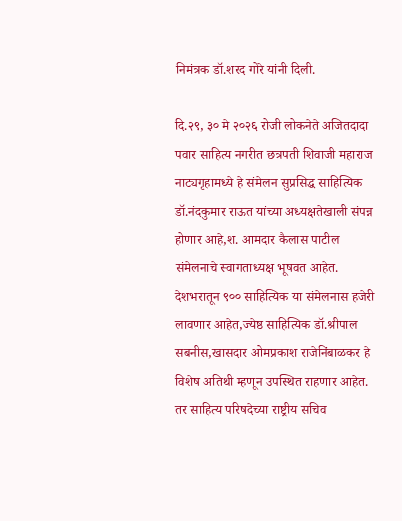निमंत्रक डॉ.शरद गोरे यांनी दिली.

दि.२९, ३० मे २०२६ रोजी लोकनेते अजितदादा पवार साहित्य नगरीत छत्रपती शिवाजी महाराज नाट्यगृहामध्ये हे संमेलन सुप्रसिद्ध साहित्यिक डॉ.नंदकुमार राऊत यांच्या अध्यक्षतेखाली संपन्न होणार आहे,श. आमदार कैलास पाटील संमेलनाचे स्वागताध्यक्ष भूषवत आहेत.
देशभरातून ९०० साहित्यिक या संमेलनास हजेरी लावणार आहेत,ज्येष्ठ साहित्यिक डॉ.श्रीपाल सबनीस,खासदार ओमप्रकाश राजेनिंबाळकर हे विशेष अतिथी म्हणून उपस्थित राहणार आहेत. तर साहित्य परिषदेच्या राष्ट्रीय सचिव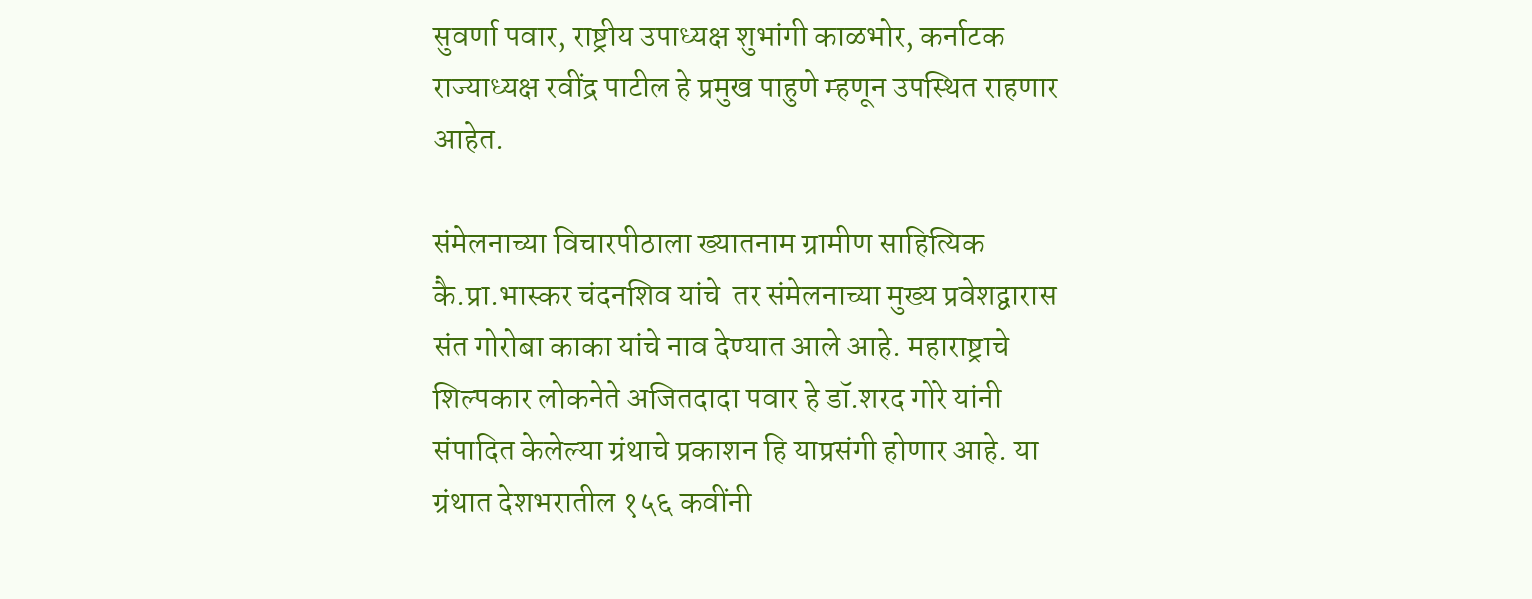सुवर्णा पवार, राष्ट्रीय उपाध्यक्ष शुभांगी काळभोर, कर्नाटक राज्याध्यक्ष रवींद्र पाटील हे प्रमुख पाहुणे म्हणून उपस्थित राहणार आहेत.

संमेलनाच्या विचारपीठाला ख्यातनाम ग्रामीण साहित्यिक कै.प्रा.भास्कर चंदनशिव यांचे  तर संमेलनाच्या मुख्य प्रवेशद्वारास संत गोरोबा काका यांचे नाव देण्यात आले आहे. महाराष्ट्राचे शिल्पकार लोकनेते अजितदादा पवार हे डॉ.शरद गोरे यांनी संपादित केलेल्या ग्रंथाचे प्रकाशन हि याप्रसंगी होणार आहे. या ग्रंथात देशभरातील १५६ कवींनी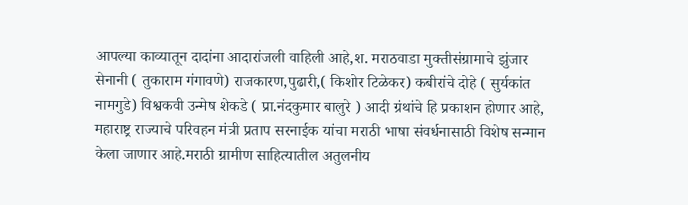आपल्या काव्यातून दादांना आदारांजली वाहिली आहे,श. मराठवाडा मुक्तीसंग्रामाचे झुंजार सेनानी ( तुकाराम गंगावणे) राजकारण,पुढारी,( किशोर टिळेकर) कबीरांचे दोहे ( सुर्यकांत नामगुडे) विश्वकवी उन्मेष शेकडे ( प्रा.नंदकुमार बालुरे ) आदी ग्रंथांचे हि प्रकाशन होणार आहे, महाराष्ट्र राज्याचे परिवहन मंत्री प्रताप सरनाईक यांचा मराठी भाषा संवर्धनासाठी विशेष सन्मान केला जाणार आहे.मराठी ग्रामीण साहित्यातील अतुलनीय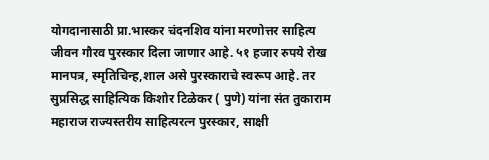योगदानासाठी प्रा.भास्कर चंदनशिव यांना मरणोत्तर साहित्य जीवन गौरव पुरस्कार दिला जाणार आहे. ५१ हजार रुपये रोख मानपत्र, स्मृतिचिन्ह,शाल असे पुरस्काराचे स्वरूप आहे. तर सुप्रसिद्ध साहित्यिक किशोर टिळेकर ( पुणे) यांना संत तुकाराम महाराज राज्यस्तरीय साहित्यरत्न पुरस्कार, साक्षी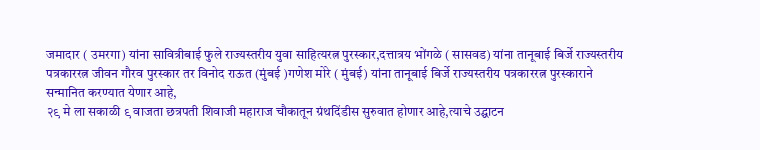जमादार ( उमरगा) यांना सावित्रीबाई फुले राज्यस्तरीय युवा साहित्यरत्न पुरस्कार,दत्तात्रय भोंगळे ( सासवड) यांना तानूबाई बिर्जे राज्यस्तरीय पत्रकाररत्न जीवन गौरव पुरस्कार तर विनोद राऊत (मुंबई )गणेश मोरे ( मुंबई) यांना तानूबाई बिर्जे राज्यस्तरीय पत्रकाररत्न पुरस्काराने सन्मानित करण्यात येणार आहे,
२९ मे ला सकाळी ९ वाजता छत्रपती शिवाजी महाराज चौकातून ग्रंथदिंडीस सुरुवात होणार आहे,त्याचे उद्घाटन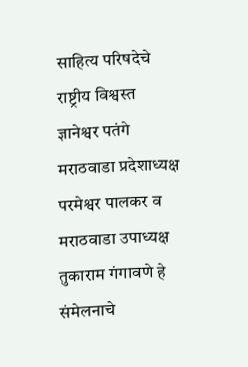साहित्य परिषदेचे राष्ट्रीय विश्वस्त ज्ञानेश्वर पतंगे मराठवाडा प्रदेशाध्यक्ष परमेश्वर पालकर व मराठवाडा उपाध्यक्ष तुकाराम गंगावणे हे संमेलनाचे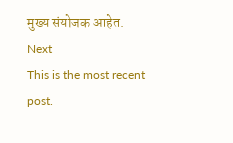मुख्य संयोजक आहेत.
Next
This is the most recent post.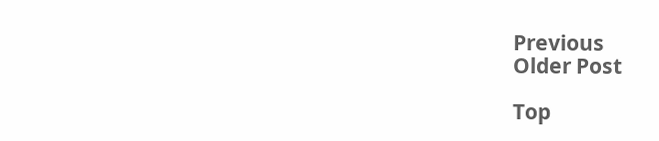Previous
Older Post

Top